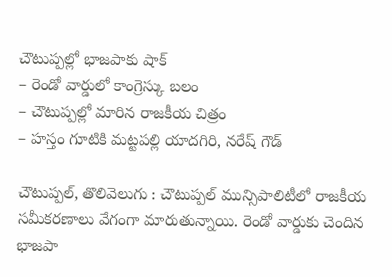చౌటుప్పల్లో భాజపాకు షాక్
– రెండో వార్డులో కాంగ్రెస్కు బలం
– చౌటుప్పల్లో మారిన రాజకీయ చిత్రం
– హస్తం గూటికి మట్టపల్లి యాదగిరి, నరేష్ గౌడ్

చౌటుప్పల్, తొలివెలుగు : చౌటుప్పల్ మున్సిపాలిటీలో రాజకీయ సమీకరణాలు వేగంగా మారుతున్నాయి. రెండో వార్డుకు చెందిన భాజపా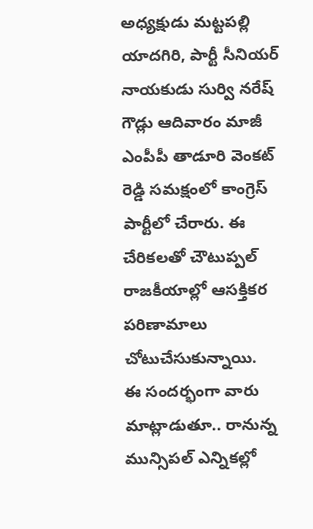అధ్యక్షుడు మట్టపల్లి యాదగిరి, పార్టీ సీనియర్ నాయకుడు సుర్వి నరేష్ గౌడ్లు ఆదివారం మాజీ ఎంపీపీ తాడూరి వెంకట్ రెడ్డి సమక్షంలో కాంగ్రెస్ పార్టీలో చేరారు. ఈ చేరికలతో చౌటుప్పల్ రాజకీయాల్లో ఆసక్తికర పరిణామాలు చోటుచేసుకున్నాయి.
ఈ సందర్భంగా వారు మాట్లాడుతూ.. రానున్న మున్సిపల్ ఎన్నికల్లో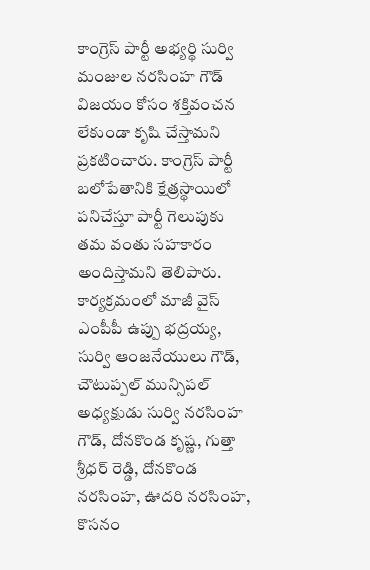కాంగ్రెస్ పార్టీ అభ్యర్థి సుర్వి మంజుల నరసింహ గౌడ్ విజయం కోసం శక్తివంచన లేకుండా కృషి చేస్తామని ప్రకటించారు. కాంగ్రెస్ పార్టీ బలోపేతానికి క్షేత్రస్థాయిలో పనిచేస్తూ పార్టీ గెలుపుకు తమ వంతు సహకారం అందిస్తామని తెలిపారు.
కార్యక్రమంలో మాజీ వైస్ ఎంపీపీ ఉప్పు భద్రయ్య, సుర్వి ఆంజనేయులు గౌడ్, చౌటుప్పల్ మున్సిపల్ అధ్యక్షుడు సుర్వి నరసింహ గౌడ్, దోనకొండ కృష్ణ, గుత్తా శ్రీధర్ రెడ్డి, దోనకొండ నరసింహ, ఊదరి నరసింహ, కొసనం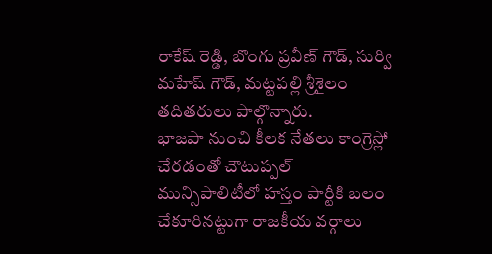రాకేష్ రెడ్డి, బొంగు ప్రవీణ్ గౌడ్, సుర్వి మహేష్ గౌడ్, మట్టపల్లి శ్రీశైలం తదితరులు పాల్గొన్నారు.
భాజపా నుంచి కీలక నేతలు కాంగ్రెస్లో చేరడంతో చౌటుప్పల్ మున్సిపాలిటీలో హస్తం పార్టీకి బలం చేకూరినట్టుగా రాజకీయ వర్గాలు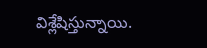విశ్లేషిస్తున్నాయి.